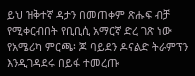ይህ ዝቅተኛ ዳታን በመጠቀም ጽሑፍ ብቻ የሚቀርብበት የቢቢሲ አማርኛ ድረ ገጽ ነው
የአሜሪካ ምርጫ፡ ጆ ባይደን ዶናልድ ትራምፕን እንዲገዳደሩ በይፋ ተመረጡ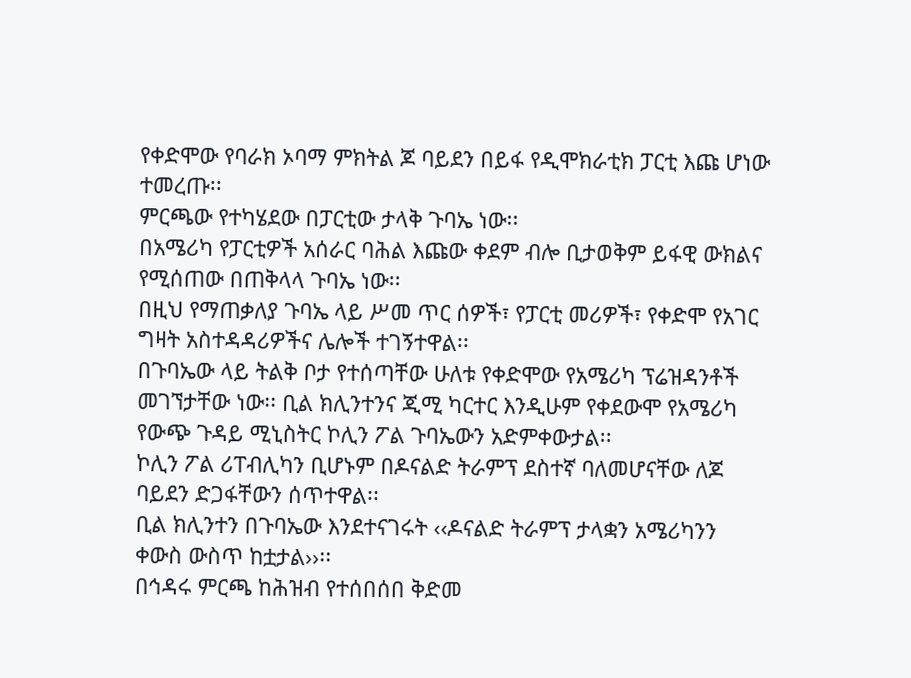የቀድሞው የባራክ ኦባማ ምክትል ጆ ባይደን በይፋ የዲሞክራቲክ ፓርቲ እጩ ሆነው ተመረጡ፡፡
ምርጫው የተካሄደው በፓርቲው ታላቅ ጉባኤ ነው፡፡
በአሜሪካ የፓርቲዎች አሰራር ባሕል እጩው ቀደም ብሎ ቢታወቅም ይፋዊ ውክልና የሚሰጠው በጠቅላላ ጉባኤ ነው፡፡
በዚህ የማጠቃለያ ጉባኤ ላይ ሥመ ጥር ሰዎች፣ የፓርቲ መሪዎች፣ የቀድሞ የአገር ግዛት አስተዳዳሪዎችና ሌሎች ተገኝተዋል፡፡
በጉባኤው ላይ ትልቅ ቦታ የተሰጣቸው ሁለቱ የቀድሞው የአሜሪካ ፕሬዝዳንቶች መገኘታቸው ነው፡፡ ቢል ክሊንተንና ጂሚ ካርተር እንዲሁም የቀደውሞ የአሜሪካ የውጭ ጉዳይ ሚኒስትር ኮሊን ፖል ጉባኤውን አድምቀውታል፡፡
ኮሊን ፖል ሪፐብሊካን ቢሆኑም በዶናልድ ትራምፕ ደስተኛ ባለመሆናቸው ለጆ ባይደን ድጋፋቸውን ሰጥተዋል፡፡
ቢል ክሊንተን በጉባኤው እንደተናገሩት ‹‹ዶናልድ ትራምፕ ታላቋን አሜሪካንን ቀውስ ውስጥ ከቷታል››፡፡
በኅዳሩ ምርጫ ከሕዝብ የተሰበሰበ ቅድመ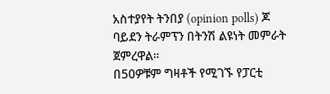አስተያየት ትንበያ (opinion polls) ጆ ባይደን ትራምፕን በትንሽ ልዩነት መምራት ጀምረዋል፡፡
በ50ዎቹም ግዛቶች የሚገኙ የፓርቲ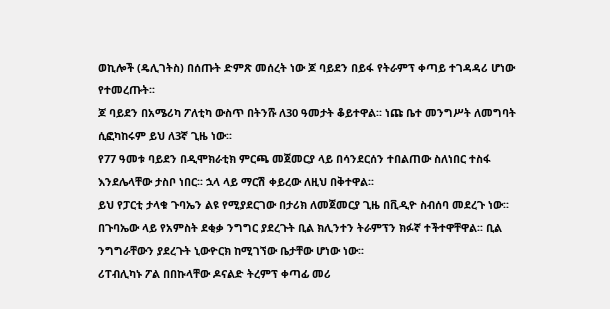ወኪሎች (ዴሊገትስ) በሰጡት ድምጽ መሰረት ነው ጆ ባይደን በይፋ የትራምፕ ቀጣይ ተገዳዳሪ ሆነው የተመረጡት፡፡
ጆ ባይደን በአሜሪካ ፖለቲካ ውስጥ በትንሹ ለ30 ዓመታት ቆይተዋል፡፡ ነጩ ቤተ መንግሥት ለመግባት ሲፎካከሩም ይህ ለ3ኛ ጊዜ ነው፡፡
የ77 ዓመቱ ባይደን በዲሞክራቲክ ምርጫ መጀመርያ ላይ በሳንደርሰን ተበልጠው ስለነበር ተስፋ እንደሌላቸው ታስቦ ነበር፡፡ ኋላ ላይ ማርሽ ቀይረው ለዚህ በቅተዋል፡፡
ይህ የፓርቲ ታላቁ ጉባኤን ልዩ የሚያደርገው በታሪክ ለመጀመርያ ጊዜ በቪዲዮ ስብሰባ መደረጉ ነው፡፡
በጉባኤው ላይ የአምስት ደቂቃ ንግግር ያደረጉት ቢል ክሊንተን ትራምፕን ክፉኛ ተችተዋቸዋል፡፡ ቢል ንግግራቸውን ያደረጉት ኒውዮርክ ከሚገኘው ቤታቸው ሆነው ነው፡፡
ሪፐብሊካኑ ፖል በበኩላቸው ዶናልድ ትረምፕ ቀጣፊ መሪ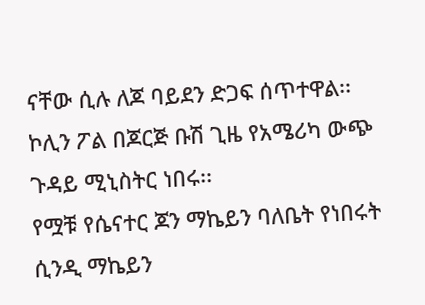ናቸው ሲሉ ለጆ ባይደን ድጋፍ ሰጥተዋል፡፡ ኮሊን ፖል በጆርጅ ቡሽ ጊዜ የአሜሪካ ውጭ ጉዳይ ሚኒስትር ነበሩ፡፡
የሟቹ የሴናተር ጆን ማኬይን ባለቤት የነበሩት ሲንዲ ማኬይን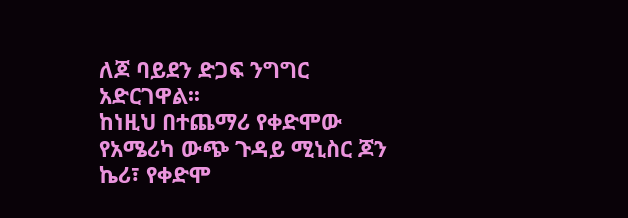ለጆ ባይደን ድጋፍ ንግግር አድርገዋል፡፡
ከነዚህ በተጨማሪ የቀድሞው የአሜሪካ ውጭ ጉዳይ ሚኒስር ጆን ኬሪ፣ የቀድሞ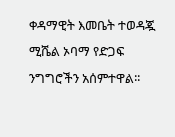ቀዳማዊት እመቤት ተወዳጇ ሚሼል ኦባማ የድጋፍ ንግግሮችን አሰምተዋል፡፡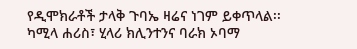የዲሞክራቶች ታላቅ ጉባኤ ዛሬና ነገም ይቀጥላል፡፡ ካሚላ ሐሪስ፣ ሂላሪ ክሊንተንና ባራክ ኦባማ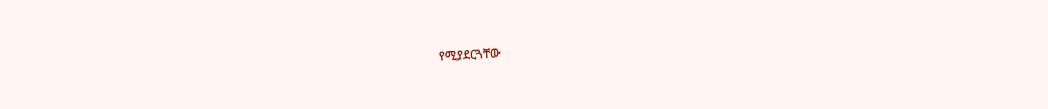የሚያደርጓቸው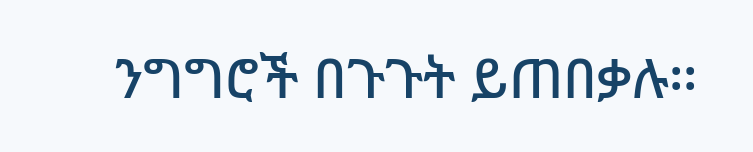ንግግሮች በጉጉት ይጠበቃሉ፡፡